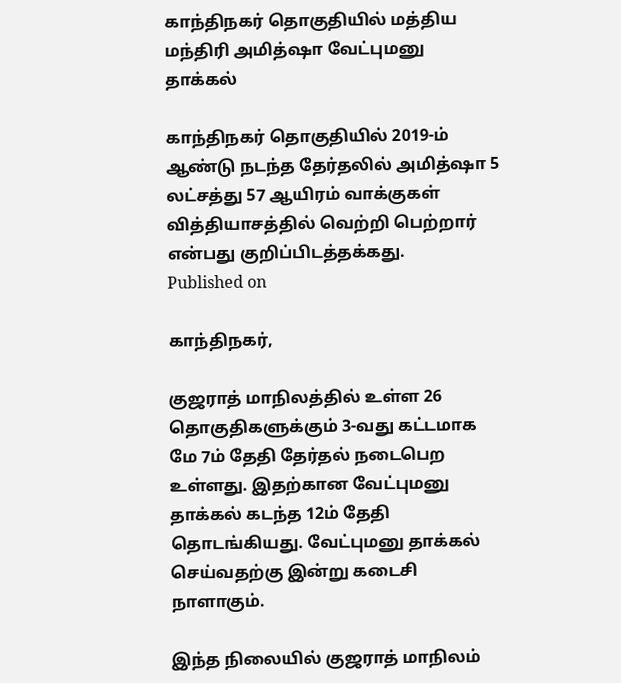காந்திநகர் தொகுதியில் மத்திய மந்திரி அமித்ஷா வேட்புமனு தாக்கல்

காந்திநகர் தொகுதியில் 2019-ம் ஆண்டு நடந்த தேர்தலில் அமித்ஷா 5 லட்சத்து 57 ஆயிரம் வாக்குகள் வித்தியாசத்தில் வெற்றி பெற்றார் என்பது குறிப்பிடத்தக்கது.
Published on

காந்திநகர்,

குஜராத் மாநிலத்தில் உள்ள 26 தொகுதிகளுக்கும் 3-வது கட்டமாக மே 7ம் தேதி தேர்தல் நடைபெற உள்ளது. இதற்கான வேட்புமனு தாக்கல் கடந்த 12ம் தேதி தொடங்கியது. வேட்புமனு தாக்கல் செய்வதற்கு இன்று கடைசி நாளாகும்.

இந்த நிலையில் குஜராத் மாநிலம்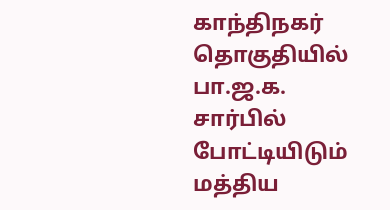காந்திநகர் தொகுதியில் பா.ஜ.க. சார்பில் போட்டியிடும் மத்திய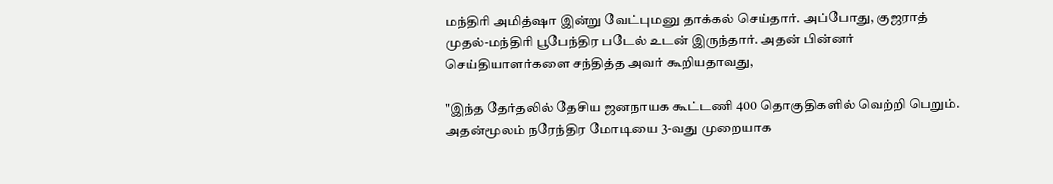மந்திரி அமித்ஷா இன்று வேட்புமனு தாக்கல் செய்தார். அப்போது, குஜராத் முதல்-மந்திரி பூபேந்திர படேல் உடன் இருந்தார். அதன் பின்னர் செய்தியாளர்களை சந்தித்த அவர் கூறியதாவது,

"இந்த தேர்தலில் தேசிய ஜனநாயக கூட்டணி 400 தொகுதிகளில் வெற்றி பெறும். அதன்மூலம் நரேந்திர மோடியை 3-வது முறையாக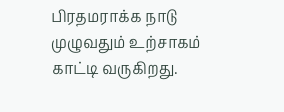பிரதமராக்க நாடு முழுவதும் உற்சாகம் காட்டி வருகிறது.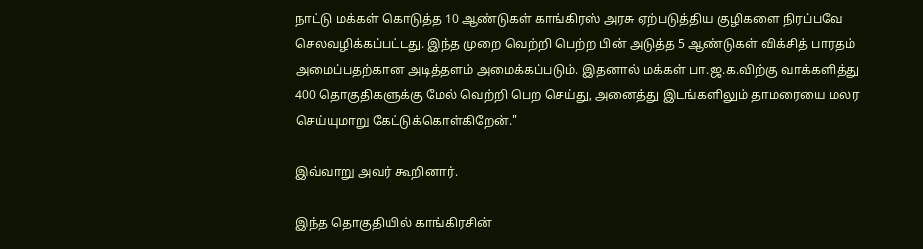நாட்டு மக்கள் கொடுத்த 10 ஆண்டுகள் காங்கிரஸ் அரசு ஏற்படுத்திய குழிகளை நிரப்பவே செலவழிக்கப்பட்டது. இந்த முறை வெற்றி பெற்ற பின் அடுத்த 5 ஆண்டுகள் விக்சித் பாரதம் அமைப்பதற்கான அடித்தளம் அமைக்கப்படும். இதனால் மக்கள் பா.ஜ.க.விற்கு வாக்களித்து 400 தொகுதிகளுக்கு மேல் வெற்றி பெற செய்து, அனைத்து இடங்களிலும் தாமரையை மலர செய்யுமாறு கேட்டுக்கொள்கிறேன்."

இவ்வாறு அவர் கூறினார்.

இந்த தொகுதியில் காங்கிரசின்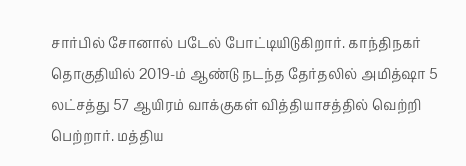சார்பில் சோனால் படேல் போட்டியிடுகிறார். காந்திநகர் தொகுதியில் 2019-ம் ஆண்டு நடந்த தேர்தலில் அமித்ஷா 5 லட்சத்து 57 ஆயிரம் வாக்குகள் வித்தியாசத்தில் வெற்றி பெற்றார். மத்திய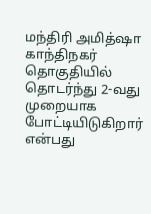மந்திரி அமித்ஷா காந்திநகர் தொகுதியில் தொடர்ந்து 2-வது முறையாக போட்டியிடுகிறார் என்பது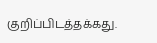குறிப்பிடத்தக்கது.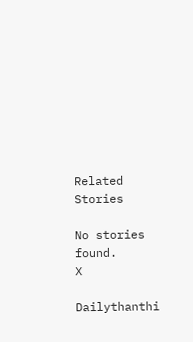Related Stories

No stories found.
X

Dailythanthi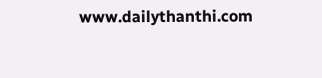www.dailythanthi.com